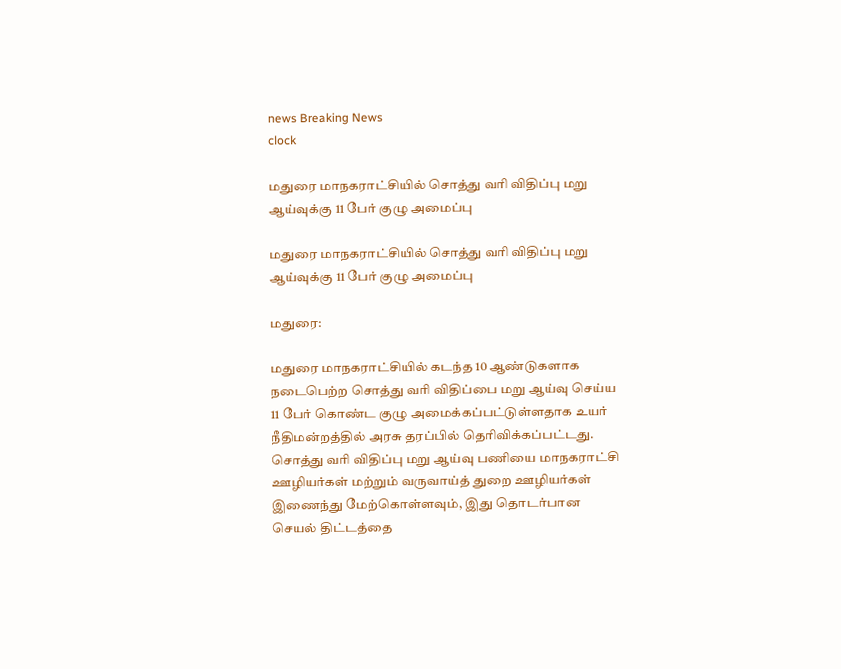news Breaking News
clock

மதுரை மாநகராட்சியில் சொத்து வரி விதிப்பு மறு ஆய்வுக்கு 11 பேர் குழு அமைப்பு

மதுரை மாநகராட்சியில் சொத்து வரி விதிப்பு மறு ஆய்வுக்கு 11 பேர் குழு அமைப்பு

மதுரை:

மதுரை மாநகராட்சியில் கடந்த 10 ஆண்டுகளாக நடைபெற்ற சொத்து வரி விதிப்பை மறு ஆய்வு செய்ய 11 பேர் கொண்ட குழு அமைக்கப்பட்டுள்ளதாக உயர் நீதிமன்றத்தில் அரசு தரப்பில் தெரிவிக்கப்பட்டது. சொத்து வரி விதிப்பு மறு ஆய்வு பணியை மாநகராட்சி ஊழியர்கள் மற்றும் வருவாய்த் துறை ஊழியர்கள் இணைந்து மேற்கொள்ளவும், இது தொடர்பான செயல் திட்டத்தை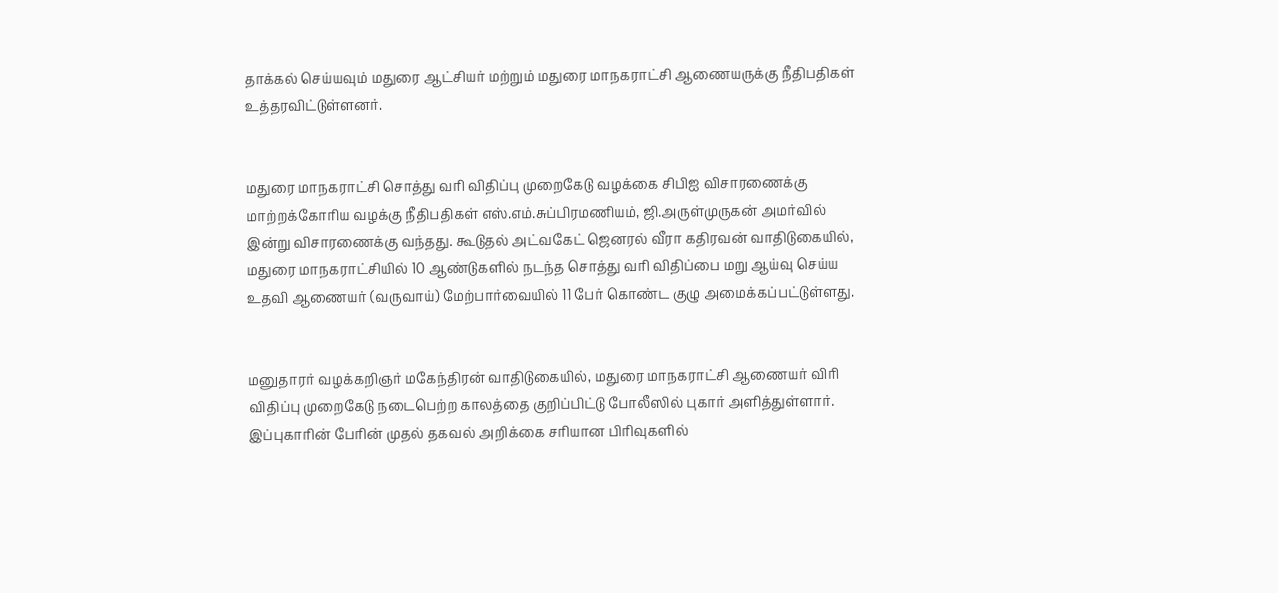தாக்கல் செய்யவும் மதுரை ஆட்சியர் மற்றும் மதுரை மாநகராட்சி ஆணையருக்கு நீதிபதிகள் உத்தரவிட்டுள்ளனர்.


மதுரை மாநகராட்சி சொத்து வரி விதிப்பு முறைகேடு வழக்கை சிபிஐ விசாரணைக்கு மாற்றக்கோரிய வழக்கு நீதிபதிகள் எஸ்.எம்.சுப்பிரமணியம், ஜி.அருள்முருகன் அமர்வில் இன்று விசாரணைக்கு வந்தது. கூடுதல் அட்வகேட் ஜெனரல் வீரா கதிரவன் வாதிடுகையில், மதுரை மாநகராட்சியில் 10 ஆண்டுகளில் நடந்த சொத்து வரி விதிப்பை மறு ஆய்வு செய்ய உதவி ஆணையர் (வருவாய்) மேற்பார்வையில் 11 பேர் கொண்ட குழு அமைக்கப்பட்டுள்ளது.


மனுதாரர் வழக்கறிஞர் மகேந்திரன் வாதிடுகையில், மதுரை மாநகராட்சி ஆணையர் விரி விதிப்பு முறைகேடு நடைபெற்ற காலத்தை குறிப்பிட்டு போலீஸில் புகார் அளித்துள்ளார். இப்புகாரின் பேரின் முதல் தகவல் அறிக்கை சரியான பிரிவுகளில்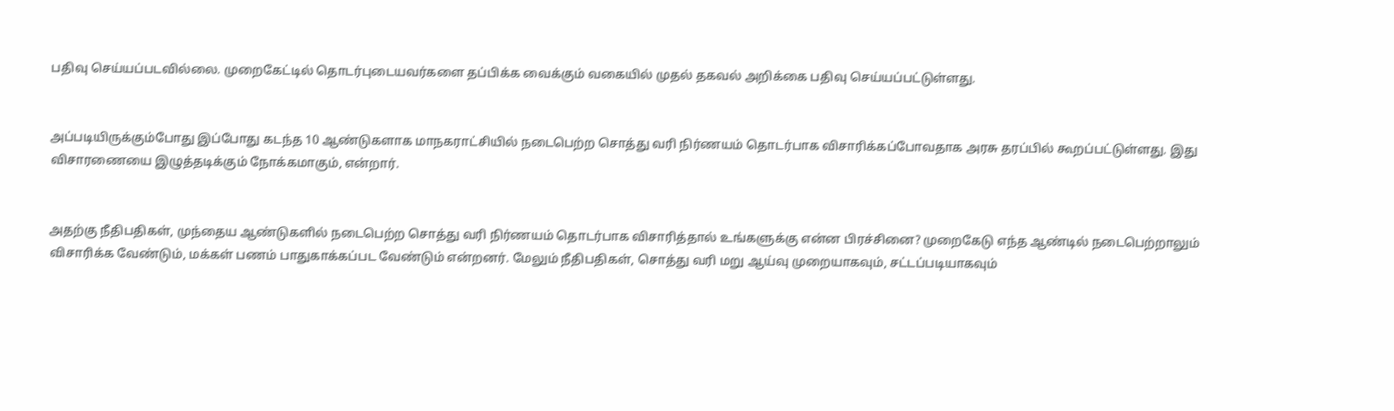பதிவு செய்யப்படவில்லை. முறைகேட்டில் தொடர்புடையவர்களை தப்பிக்க வைக்கும் வகையில் முதல் தகவல் அறிக்கை பதிவு செய்யப்பட்டுள்ளது.


அப்படியிருக்கும்போது இப்போது கடந்த 10 ஆண்டுகளாக மாநகராட்சியில் நடைபெற்ற சொத்து வரி நிர்ணயம் தொடர்பாக விசாரிக்கப்போவதாக அரசு தரப்பில் கூறப்பட்டுள்ளது. இது விசாரணையை இழுத்தடிக்கும் நோக்கமாகும், என்றார்.


அதற்கு நீதிபதிகள், முந்தைய ஆண்டுகளில் நடைபெற்ற சொத்து வரி நிர்ணயம் தொடர்பாக விசாரித்தால் உங்களுக்கு என்ன பிரச்சினை? முறைகேடு எந்த ஆண்டில் நடைபெற்றாலும் விசாரிக்க வேண்டும், மக்கள் பணம் பாதுகாக்கப்பட வேண்டும் என்றனர். மேலும் நீதிபதிகள், சொத்து வரி மறு ஆய்வு முறையாகவும், சட்டப்படியாகவும்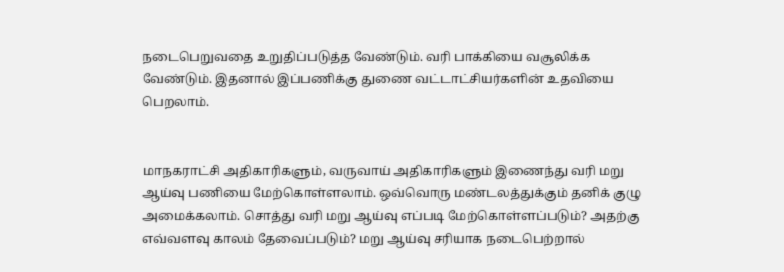நடைபெறுவதை உறுதிப்படுத்த வேண்டும். வரி பாக்கியை வசூலிக்க வேண்டும். இதனால் இப்பணிக்கு துணை வட்டாட்சியர்களின் உதவியை பெறலாம்.


மாநகராட்சி அதிகாரிகளும், வருவாய் அதிகாரிகளும் இணைந்து வரி மறு ஆய்வு பணியை மேற்கொள்ளலாம். ஒவ்வொரு மண்டலத்துக்கும் தனிக் குழு அமைக்கலாம். சொத்து வரி மறு ஆய்வு எப்படி மேற்கொள்ளப்படும்? அதற்கு எவ்வளவு காலம் தேவைப்படும்? மறு ஆய்வு சரியாக நடைபெற்றால்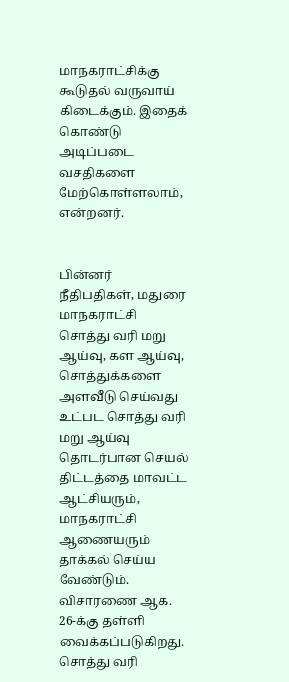மாநகராட்சிக்கு கூடுதல் வருவாய் கிடைக்கும். இதைக் கொண்டு அடிப்படை வசதிகளை மேற்கொள்ளலாம், என்றனர்.


பின்னர் நீதிபதிகள், மதுரை மாநகராட்சி சொத்து வரி மறு ஆய்வு, கள ஆய்வு, சொத்துக்களை அளவீடு செய்வது உட்பட சொத்து வரி மறு ஆய்வு தொடர்பான செயல் திட்டத்தை மாவட்ட ஆட்சியரும், மாநகராட்சி ஆணையரும் தாக்கல் செய்ய வேண்டும். விசாரணை ஆக. 26-க்கு தள்ளி வைக்கப்படுகிறது. சொத்து வரி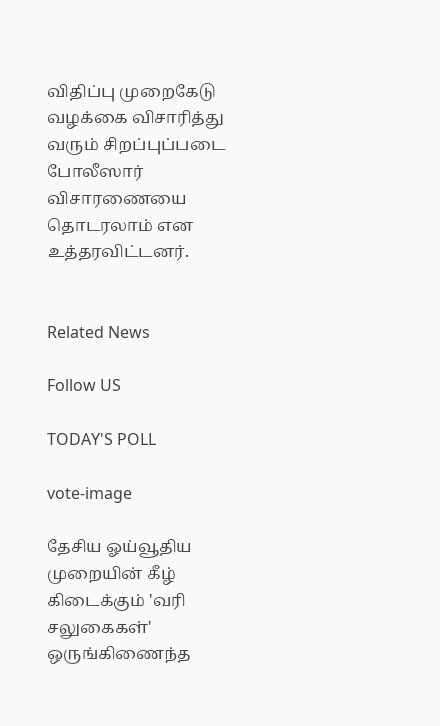விதிப்பு முறைகேடு வழக்கை விசாரித்து வரும் சிறப்புப்படை போலீஸார் விசாரணையை தொடரலாம் என உத்தரவிட்டனர்.


Related News

Follow US

TODAY'S POLL

vote-image

தேசிய ஓய்வூதிய முறையின் கீழ் கிடைக்கும் 'வரி சலுகைகள்' ஒருங்கிணைந்த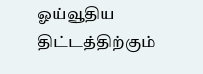ஓய்வூதிய திட்டத்திற்கும்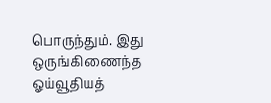பொருந்தும். இது ஒருங்கிணைந்த ஓய்வூதியத்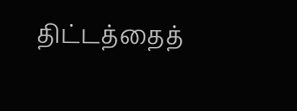திட்டத்தைத்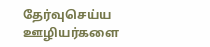தேர்வுசெய்ய ஊழியர்களை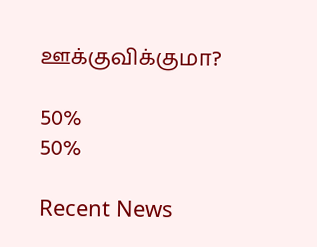ஊக்குவிக்குமா?

50%
50%

Recent News